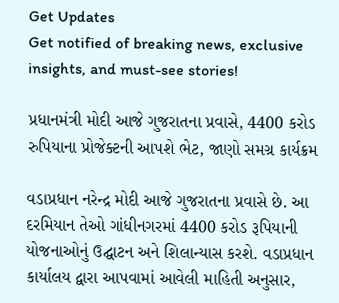Get Updates
Get notified of breaking news, exclusive insights, and must-see stories!

પ્રધાનમંત્રી મોદી આજે ગુજરાતના પ્રવાસે, 4400 કરોડ રુપિયાના પ્રોજેક્ટની આપશે ભેટ, જાણો સમગ્ર કાર્યક્રમ

વડાપ્રધાન નરેન્દ્ર મોદી આજે ગુજરાતના પ્રવાસે છે. આ દરમિયાન તેઓ ગાંધીનગરમાં 4400 કરોડ રૂપિયાની યોજનાઓનું ઉદ્ઘાટન અને શિલાન્યાસ કરશે. વડાપ્રધાન કાર્યાલય દ્વારા આપવામાં આવેલી માહિતી અનુસાર,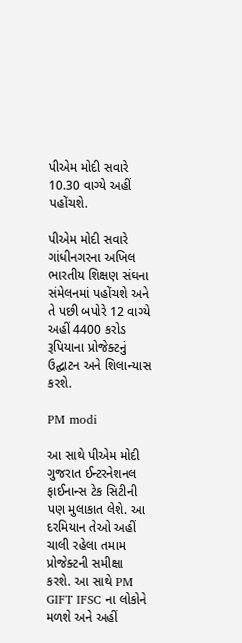પીએમ મોદી સવારે 10.30 વાગ્યે અહીં પહોંચશે.

પીએમ મોદી સવારે ગાંધીનગરના અખિલ ભારતીય શિક્ષણ સંઘના સંમેલનમાં પહોંચશે અને તે પછી બપોરે 12 વાગ્યે અહીં 4400 કરોડ રૂપિયાના પ્રોજેક્ટનું ઉદ્ઘાટન અને શિલાન્યાસ કરશે.

PM modi

આ સાથે પીએમ મોદી ગુજરાત ઈન્ટરનેશનલ ફાઈનાન્સ ટેક સિટીની પણ મુલાકાત લેશે. આ દરમિયાન તેઓ અહીં ચાલી રહેલા તમામ પ્રોજેક્ટની સમીક્ષા કરશે. આ સાથે PM GIFT IFSC ના લોકોને મળશે અને અહીં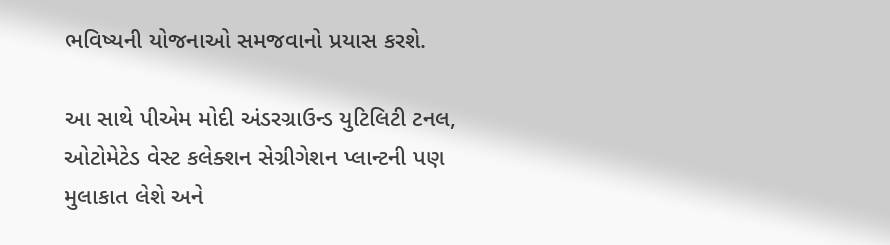ભવિષ્યની યોજનાઓ સમજવાનો પ્રયાસ કરશે.

આ સાથે પીએમ મોદી અંડરગ્રાઉન્ડ યુટિલિટી ટનલ, ઓટોમેટેડ વેસ્ટ કલેક્શન સેગ્રીગેશન પ્લાન્ટની પણ મુલાકાત લેશે અને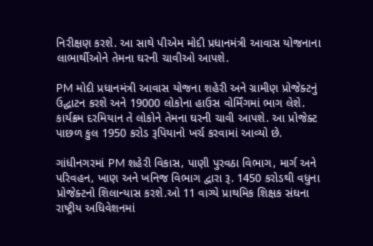નિરીક્ષણ કરશે. આ સાથે પીએમ મોદી પ્રધાનમંત્રી આવાસ યોજનાના લાભાર્થીઓને તેમના ઘરની ચાવીઓ આપશે.

PM મોદી પ્રધાનમંત્રી આવાસ યોજના શહેરી અને ગ્રામીણ પ્રોજેક્ટનું ઉદ્ઘાટન કરશે અને 19000 લોકોના હાઉસ વોર્મિંગમાં ભાગ લેશે. કાર્યક્રમ દરમિયાન તે લોકોને તેમના ઘરની ચાવી આપશે. આ પ્રોજેક્ટ પાછળ કુલ 1950 કરોડ રૂપિયાનો ખર્ચ કરવામાં આવ્યો છે.

ગાંધીનગરમાં PM શહેરી વિકાસ, પાણી પુરવઠા વિભાગ, માર્ગ અને પરિવહન, ખાણ અને ખનિજ વિભાગ દ્વારા રૂ. 1450 કરોડથી વધુના પ્રોજેક્ટનો શિલાન્યાસ કરશે.ઓ 11 વાગ્યે પ્રાથમિક શિક્ષક સંઘના રાષ્ટ્રીય અધિવેશનમાં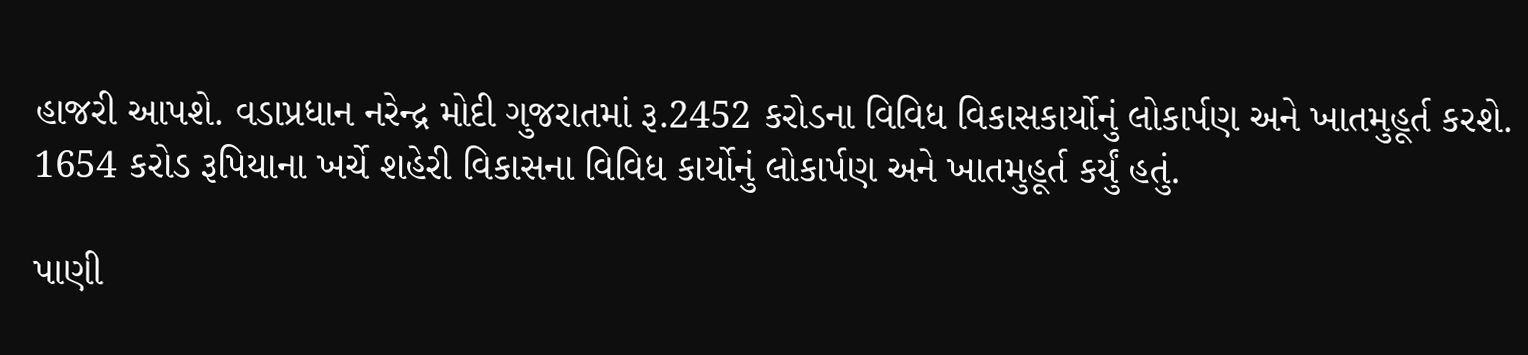હાજરી આપશે. વડાપ્રધાન નરેન્દ્ર મોદી ગુજરાતમાં રૂ.2452 કરોડના વિવિધ વિકાસકાર્યોનું લોકાર્પણ અને ખાતમુહૂર્ત કરશે. 1654 કરોડ રૂપિયાના ખર્ચે શહેરી વિકાસના વિવિધ કાર્યોનું લોકાર્પણ અને ખાતમુહૂર્ત કર્યું હતું.

પાણી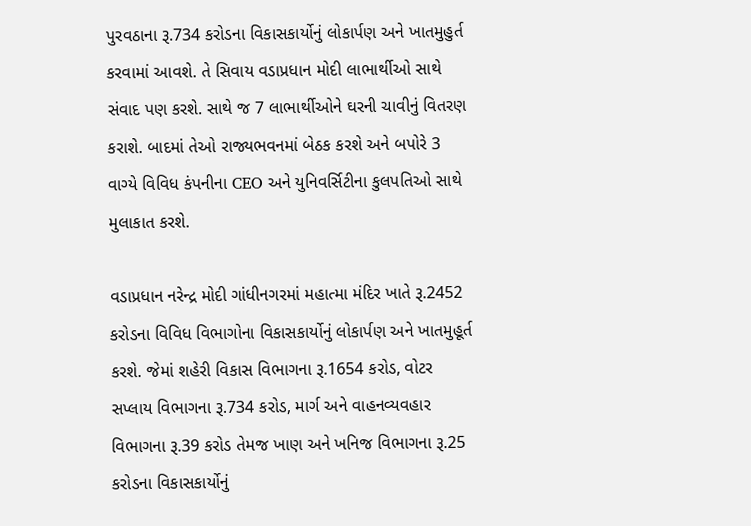પુરવઠાના રૂ.734 કરોડના વિકાસકાર્યોનું લોકાર્પણ અને ખાતમુહુર્ત કરવામાં આવશે. તે સિવાય વડાપ્રધાન મોદી લાભાર્થીઓ સાથે સંવાદ પણ કરશે. સાથે જ 7 લાભાર્થીઓને ઘરની ચાવીનું વિતરણ કરાશે. બાદમાં તેઓ રાજ્યભવનમાં બેઠક કરશે અને બપોરે 3 વાગ્યે વિવિધ કંપનીના CEO અને યુનિવર્સિટીના કુલપતિઓ સાથે મુલાકાત કરશે.

વડાપ્રધાન નરેન્દ્ર મોદી ગાંધીનગરમાં મહાત્મા મંદિર ખાતે રૂ.2452 કરોડના વિવિધ વિભાગોના વિકાસકાર્યોનું લોકાર્પણ અને ખાતમુહૂર્ત કરશે. જેમાં શહેરી વિકાસ વિભાગના રૂ.1654 કરોડ, વોટર સપ્લાય વિભાગના રૂ.734 કરોડ, માર્ગ અને વાહનવ્યવહાર વિભાગના રૂ.39 કરોડ તેમજ ખાણ અને ખનિજ વિભાગના રૂ.25 કરોડના વિકાસકાર્યોનું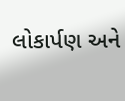લોકાર્પણ અને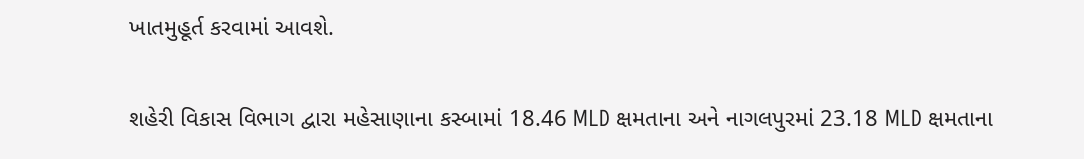ખાતમુહૂર્ત કરવામાં આવશે.

શહેરી વિકાસ વિભાગ દ્વારા મહેસાણાના કસ્બામાં 18.46 MLD ક્ષમતાના અને નાગલપુરમાં 23.18 MLD ક્ષમતાના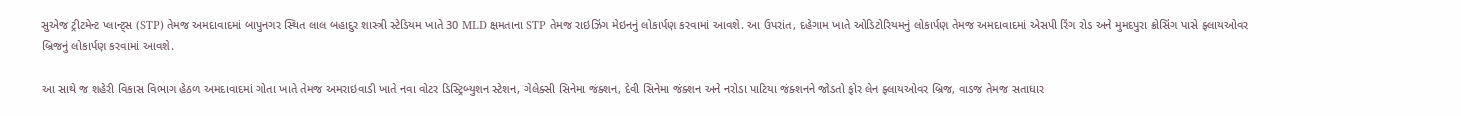સુએજ ટ્રીટમેન્ટ પ્લાન્ટ્સ (STP) તેમજ અમદાવાદમાં બાપુનગર સ્થિત લાલ બહાદુર શાસ્ત્રી સ્ટેડિયમ ખાતે 30 MLD ક્ષમતાના STP તેમજ રાઇઝિંગ મેઇનનું લોકાર્પણ કરવામાં આવશે. આ ઉપરાંત, દહેગામ ખાતે ઓડિટોરિયમનું લોકાર્પણ તેમજ અમદાવાદમાં એસપી રિંગ રોડ અને મુમદપુરા ક્રોસિંગ પાસે ફ્લાયઓવર બ્રિજનું લોકાર્પણ કરવામાં આવશે.

આ સાથે જ શહેરી વિકાસ વિભાગ હેઠળ અમદાવાદમાં ગોતા ખાતે તેમજ અમરાઇવાડી ખાતે નવા વોટર ડિસ્ટ્રિબ્યુશન સ્ટેશન, ગેલેક્સી સિનેમા જંક્શન, દેવી સિનેમા જંક્શન અને નરોડા પાટિયા જંક્શનને જોડતો ફોર લેન ફ્લાયઓવર બ્રિજ, વાડજ તેમજ સતાધાર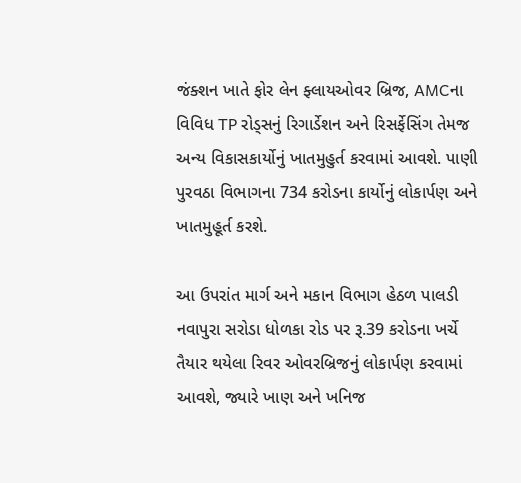જંક્શન ખાતે ફોર લેન ફ્લાયઓવર બ્રિજ, AMCના વિવિધ TP રોડ્સનું રિગાર્ડેશન અને રિસર્ફેસિંગ તેમજ અન્ય વિકાસકાર્યોનું ખાતમુહુર્ત કરવામાં આવશે. પાણી પુરવઠા વિભાગના 734 કરોડના કાર્યોનું લોકાર્પણ અને ખાતમુહૂર્ત કરશે.

આ ઉપરાંત માર્ગ અને મકાન વિભાગ હેઠળ પાલડી નવાપુરા સરોડા ધોળકા રોડ પર રૂ.39 કરોડના ખર્ચે તૈયાર થયેલા રિવર ઓવરબ્રિજનું લોકાર્પણ કરવામાં આવશે, જ્યારે ખાણ અને ખનિજ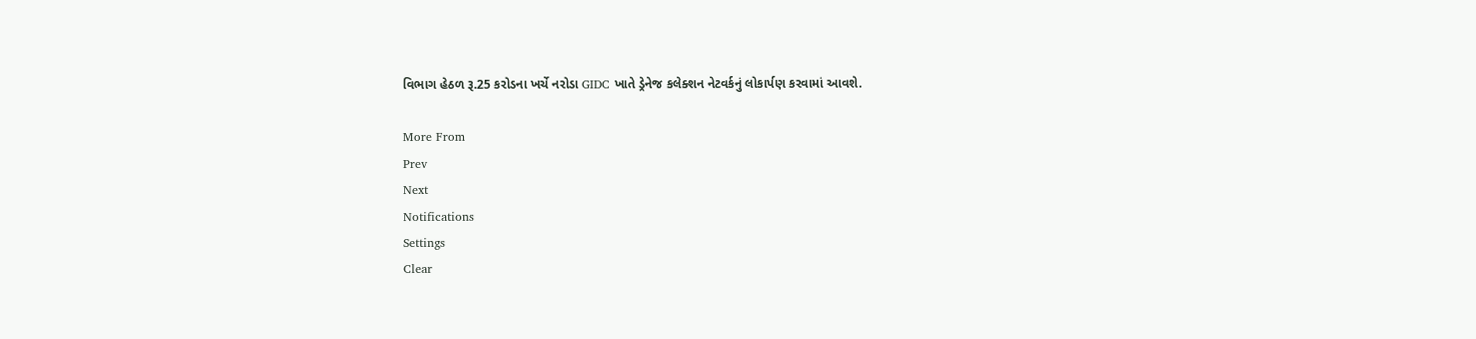વિભાગ હેઠળ રૂ.25 કરોડના ખર્ચે નરોડા GIDC ખાતે ડ્રેનેજ કલેક્શન નેટવર્કનું લોકાર્પણ કરવામાં આવશે.

More From
Prev
Next
Notifications
Settings
Clear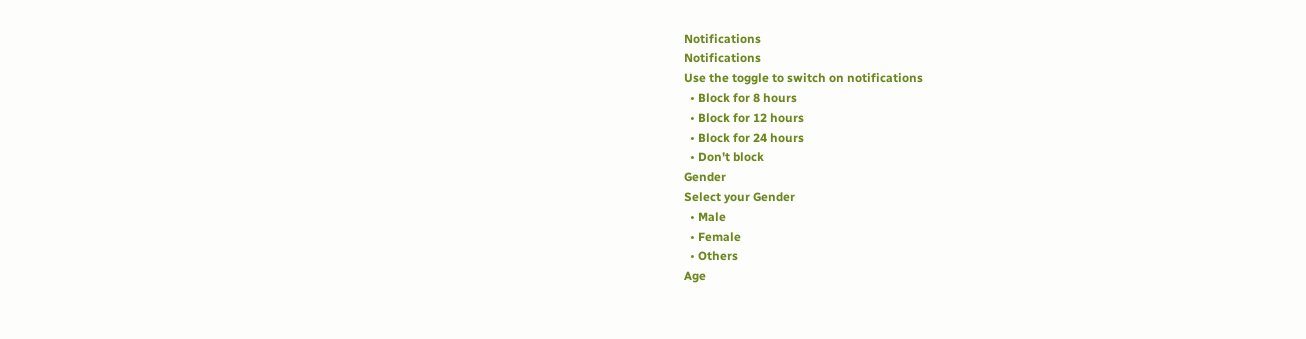Notifications
Notifications
Use the toggle to switch on notifications
  • Block for 8 hours
  • Block for 12 hours
  • Block for 24 hours
  • Don't block
Gender
Select your Gender
  • Male
  • Female
  • Others
Age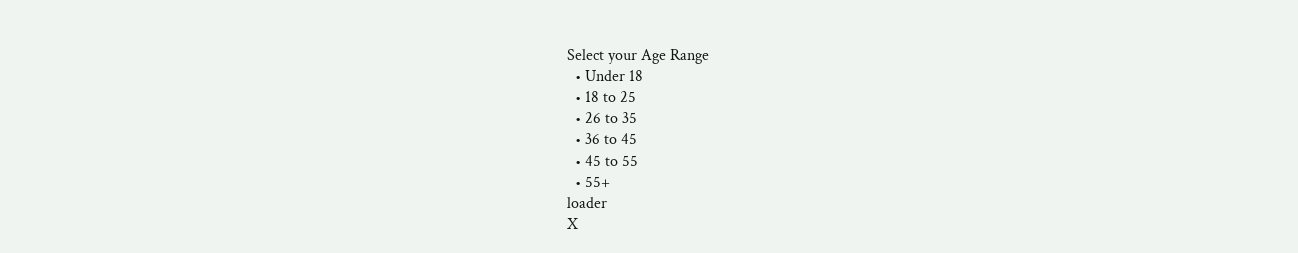Select your Age Range
  • Under 18
  • 18 to 25
  • 26 to 35
  • 36 to 45
  • 45 to 55
  • 55+
loader
X